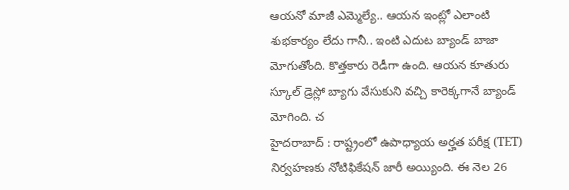ఆయనో మాజీ ఎమ్మెల్యే.. ఆయన ఇంట్లో ఎలాంటి శుభకార్యం లేదు గానీ.. ఇంటి ఎదుట బ్యాండ్ బాజా మోగుతోంది. కొత్తకారు రెడీగా ఉంది. ఆయన కూతురు స్కూల్ డ్రెస్లో బ్యాగు వేసుకుని వచ్చి కారెక్కగానే బ్యాండ్ మోగింది. చ
హైదరాబాద్ : రాష్ట్రంలో ఉపాధ్యాయ అర్హత పరీక్ష (TET) నిర్వహణకు నోటిఫికేషన్ జారీ అయ్యింది. ఈ నెల 26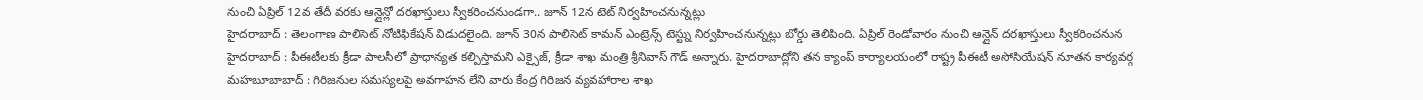నుంచి ఏప్రిల్ 12వ తేదీ వరకు ఆన్లైన్లో దరఖాస్తులు స్వీకరించనుండగా.. జూన్ 12న టెట్ నిర్వహించనున్నట్లు
హైదరాబాద్ : తెలంగాణ పాలిసెట్ నోటిఫికేషన్ విడుదలైంది. జూన్ 30న పాలిసెట్ కామన్ ఎంట్రెన్స్ టెస్ట్ను నిర్వహించనున్నట్లు బోర్డు తెలిపింది. ఏప్రిల్ రెండోవారం నుంచి ఆన్లైన్ దరఖాస్తులు స్వీకరించనున
హైదరాబాద్ : పీఈటీలకు క్రీడా పాలసీలో ప్రాధాన్యత కల్పిస్తామని ఎక్సైజ్, క్రీడా శాఖ మంత్రి శ్రీనివాస్ గౌడ్ అన్నారు. హైదరాబాద్లోని తన క్యాంప్ కార్యాలయంలో రాష్ట్ర పీఈటీ అసోసియేషన్ నూతన కార్యవర్గ
మహబూబాబాద్ : గిరిజనుల సమస్యలపై అవగాహన లేని వారు కేంద్ర గిరిజన వ్యవహారాల శాఖ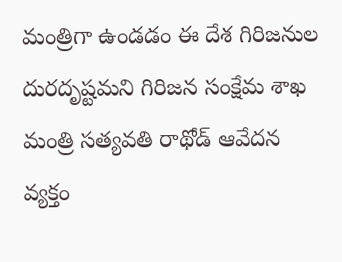మంత్రిగా ఉండడం ఈ దేశ గిరిజనుల దురదృష్టమని గిరిజన సంక్షేమ శాఖ మంత్రి సత్యవతి రాథోడ్ ఆవేదన వ్యక్తం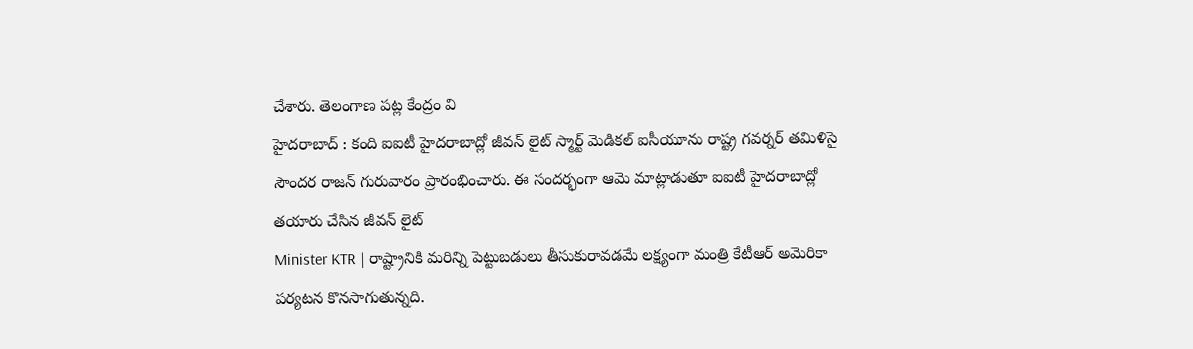చేశారు. తెలంగాణ పట్ల కేంద్రం వి
హైదరాబాద్ : కంది ఐఐటీ హైదరాబాద్లో జీవన్ లైట్ స్మార్ట్ మెడికల్ ఐసీయూను రాష్ట్ర గవర్నర్ తమిళిసై సౌందర రాజన్ గురువారం ప్రారంభించారు. ఈ సందర్భంగా ఆమె మాట్లాడుతూ ఐఐటీ హైదరాబాద్లో తయారు చేసిన జీవన్ లైట్
Minister KTR | రాష్ట్రానికి మరిన్ని పెట్టుబడులు తీసుకురావడమే లక్ష్యంగా మంత్రి కేటీఆర్ అమెరికా పర్యటన కొనసాగుతున్నది.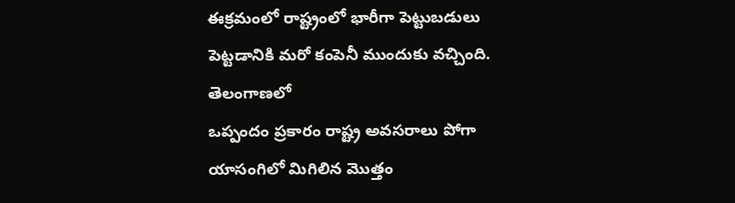ఈక్రమంలో రాష్ట్రంలో భారీగా పెట్టుబడులు పెట్టడానికి మరో కంపెనీ ముందుకు వచ్చింది. తెలంగాణలో
ఒప్పందం ప్రకారం రాష్ట్ర అవసరాలు పోగా యాసంగిలో మిగిలిన మొత్తం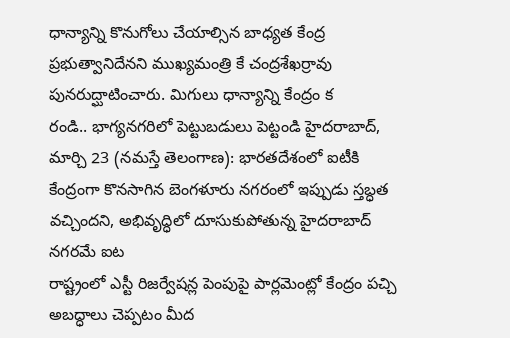ధాన్యాన్ని కొనుగోలు చేయాల్సిన బాధ్యత కేంద్ర ప్రభుత్వానిదేనని ముఖ్యమంత్రి కే చంద్రశేఖర్రావు పునరుద్ఘాటించారు. మిగులు ధాన్యాన్ని కేంద్రం క
రండి.. భాగ్యనగరిలో పెట్టుబడులు పెట్టండి హైదరాబాద్, మార్చి 23 (నమస్తే తెలంగాణ): భారతదేశంలో ఐటీకి కేంద్రంగా కొనసాగిన బెంగళూరు నగరంలో ఇప్పుడు స్తబ్ధత వచ్చిందని, అభివృద్ధిలో దూసుకుపోతున్న హైదరాబాద్ నగరమే ఐట
రాష్ట్రంలో ఎస్టీ రిజర్వేషన్ల పెంపుపై పార్లమెంట్లో కేంద్రం పచ్చి అబద్ధాలు చెప్పటం మీద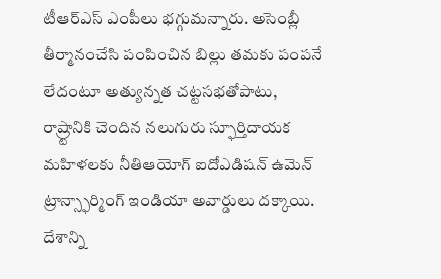టీఆర్ఎస్ ఎంపీలు భగ్గుమన్నారు. అసెంబ్లీ తీర్మానంచేసి పంపించిన బిల్లు తమకు పంపనే లేదంటూ అత్యున్నత చట్టసభతోపాటు,
రాష్ర్టానికి చెందిన నలుగురు స్ఫూర్తిదాయక మహిళలకు నీతిఆయోగ్ ఐదోఎడిషన్ ఉమెన్ ట్రాన్స్ఫార్మింగ్ ఇండియా అవార్డులు దక్కాయి. దేశాన్ని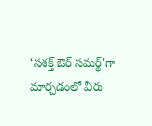‘సశక్త్ ఔర్ సమర్థ్'గా మార్చడంలో వీరు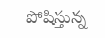పోషిస్తున్న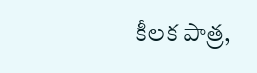కీలక పాత్ర,